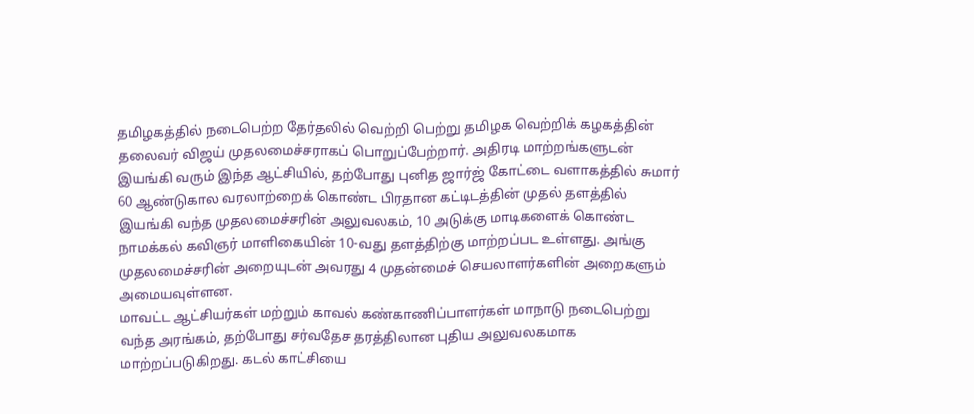தமிழகத்தில் நடைபெற்ற தேர்தலில் வெற்றி பெற்று தமிழக வெற்றிக் கழகத்தின் தலைவர் விஜய் முதலமைச்சராகப் பொறுப்பேற்றார். அதிரடி மாற்றங்களுடன் இயங்கி வரும் இந்த ஆட்சியில், தற்போது புனித ஜார்ஜ் கோட்டை வளாகத்தில் சுமார் 60 ஆண்டுகால வரலாற்றைக் கொண்ட பிரதான கட்டிடத்தின் முதல் தளத்தில் இயங்கி வந்த முதலமைச்சரின் அலுவலகம், 10 அடுக்கு மாடிகளைக் கொண்ட நாமக்கல் கவிஞர் மாளிகையின் 10-வது தளத்திற்கு மாற்றப்பட உள்ளது. அங்கு முதலமைச்சரின் அறையுடன் அவரது 4 முதன்மைச் செயலாளர்களின் அறைகளும் அமையவுள்ளன.
மாவட்ட ஆட்சியர்கள் மற்றும் காவல் கண்காணிப்பாளர்கள் மாநாடு நடைபெற்று வந்த அரங்கம், தற்போது சர்வதேச தரத்திலான புதிய அலுவலகமாக மாற்றப்படுகிறது. கடல் காட்சியை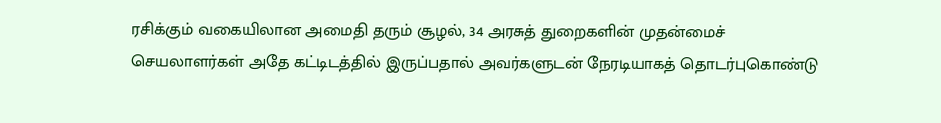ரசிக்கும் வகையிலான அமைதி தரும் சூழல், 34 அரசுத் துறைகளின் முதன்மைச் செயலாளர்கள் அதே கட்டிடத்தில் இருப்பதால் அவர்களுடன் நேரடியாகத் தொடர்புகொண்டு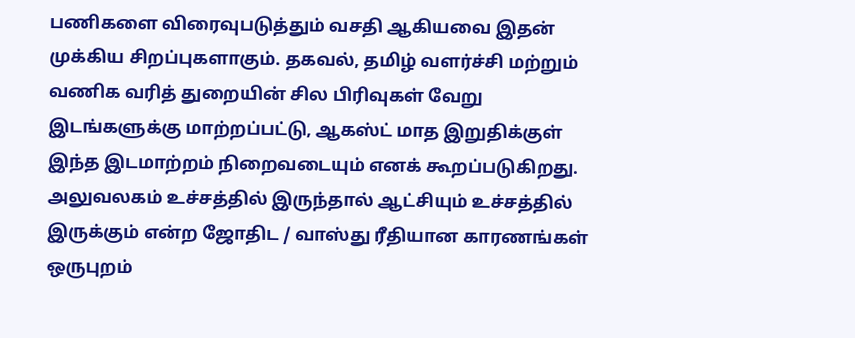பணிகளை விரைவுபடுத்தும் வசதி ஆகியவை இதன் முக்கிய சிறப்புகளாகும். தகவல், தமிழ் வளர்ச்சி மற்றும் வணிக வரித் துறையின் சில பிரிவுகள் வேறு இடங்களுக்கு மாற்றப்பட்டு, ஆகஸ்ட் மாத இறுதிக்குள் இந்த இடமாற்றம் நிறைவடையும் எனக் கூறப்படுகிறது.
அலுவலகம் உச்சத்தில் இருந்தால் ஆட்சியும் உச்சத்தில் இருக்கும் என்ற ஜோதிட / வாஸ்து ரீதியான காரணங்கள் ஒருபுறம்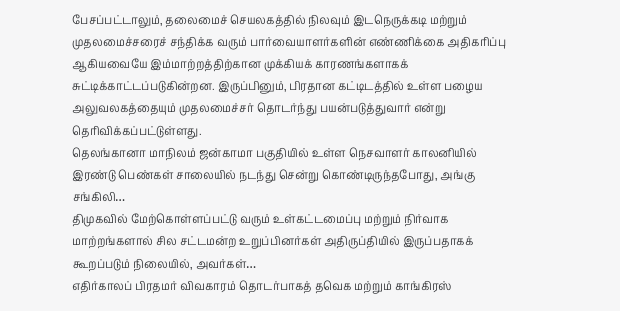பேசப்பட்டாலும், தலைமைச் செயலகத்தில் நிலவும் இடநெருக்கடி மற்றும் முதலமைச்சரைச் சந்திக்க வரும் பார்வையாளர்களின் எண்ணிக்கை அதிகரிப்பு ஆகியவையே இம்மாற்றத்திற்கான முக்கியக் காரணங்களாகக் சுட்டிக்காட்டப்படுகின்றன. இருப்பினும், பிரதான கட்டிடத்தில் உள்ள பழைய அலுவலகத்தையும் முதலமைச்சர் தொடர்ந்து பயன்படுத்துவார் என்று தெரிவிக்கப்பட்டுள்ளது.
தெலங்கானா மாநிலம் ஜன்காமா பகுதியில் உள்ள நெசவாளர் காலனியில் இரண்டு பெண்கள் சாலையில் நடந்து சென்று கொண்டிருந்தபோது, அங்கு சங்கிலி…
திமுகவில் மேற்கொள்ளப்பட்டு வரும் உள்கட்டமைப்பு மற்றும் நிர்வாக மாற்றங்களால் சில சட்டமன்ற உறுப்பினர்கள் அதிருப்தியில் இருப்பதாகக் கூறப்படும் நிலையில், அவர்கள்…
எதிர்காலப் பிரதமர் விவகாரம் தொடர்பாகத் தவெக மற்றும் காங்கிரஸ்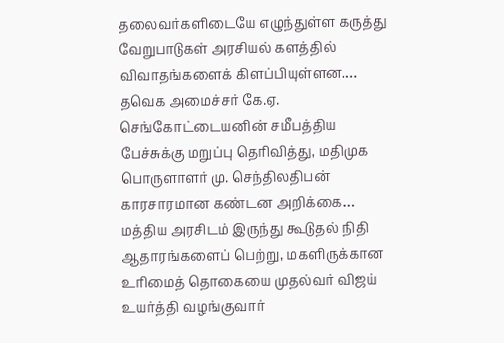தலைவர்களிடையே எழுந்துள்ள கருத்து வேறுபாடுகள் அரசியல் களத்தில் விவாதங்களைக் கிளப்பியுள்ளன.…
தவெக அமைச்சர் கே.ஏ. செங்கோட்டையனின் சமீபத்திய பேச்சுக்கு மறுப்பு தெரிவித்து, மதிமுக பொருளாளர் மு. செந்திலதிபன் காரசாரமான கண்டன அறிக்கை…
மத்திய அரசிடம் இருந்து கூடுதல் நிதி ஆதாரங்களைப் பெற்று, மகளிருக்கான உரிமைத் தொகையை முதல்வர் விஜய் உயர்த்தி வழங்குவார்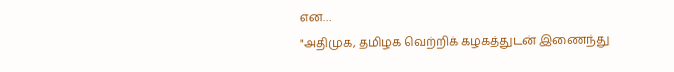என…
"அதிமுக, தமிழக வெற்றிக் கழகத்துடன் இணைந்து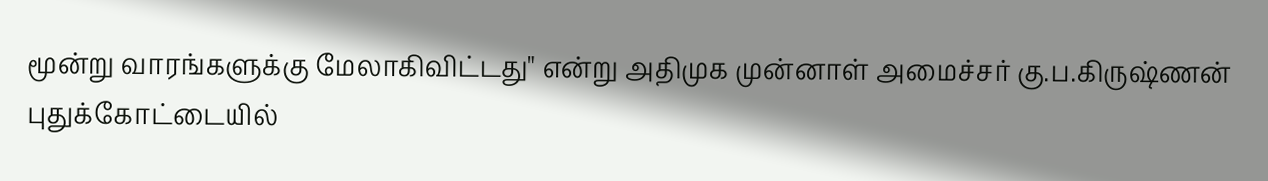மூன்று வாரங்களுக்கு மேலாகிவிட்டது" என்று அதிமுக முன்னாள் அமைச்சர் கு.ப.கிருஷ்ணன் புதுக்கோட்டையில்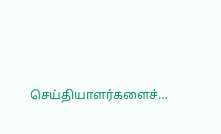செய்தியாளர்களைச்…